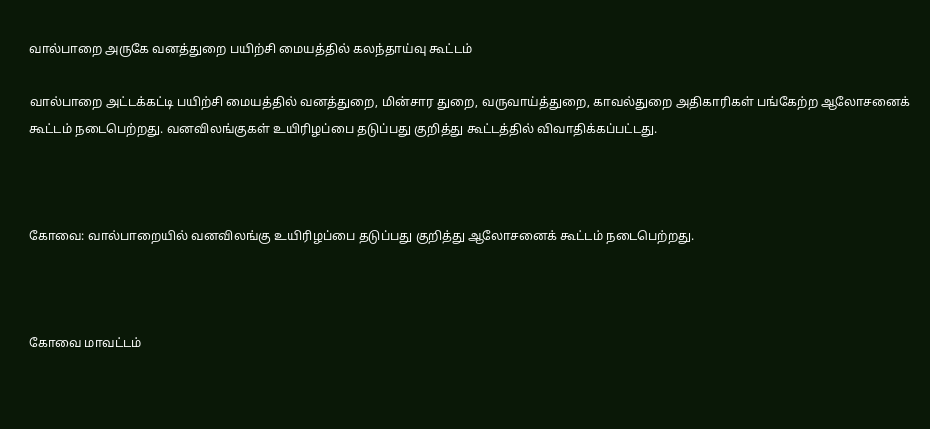வால்பாறை அருகே வனத்துறை பயிற்சி மையத்தில் கலந்தாய்வு கூட்டம்

வால்பாறை அட்டக்கட்டி பயிற்சி மையத்தில் வனத்துறை, மின்சார துறை, வருவாய்த்துறை, காவல்துறை அதிகாரிகள் பங்கேற்ற ஆலோசனைக் கூட்டம் நடைபெற்றது. வனவிலங்குகள் உயிரிழப்பை தடுப்பது குறித்து கூட்டத்தில் விவாதிக்கப்பட்டது.



கோவை: வால்பாறையில் வனவிலங்கு உயிரிழப்பை தடுப்பது குறித்து ஆலோசனைக் கூட்டம் நடைபெற்றது.



கோவை மாவட்டம்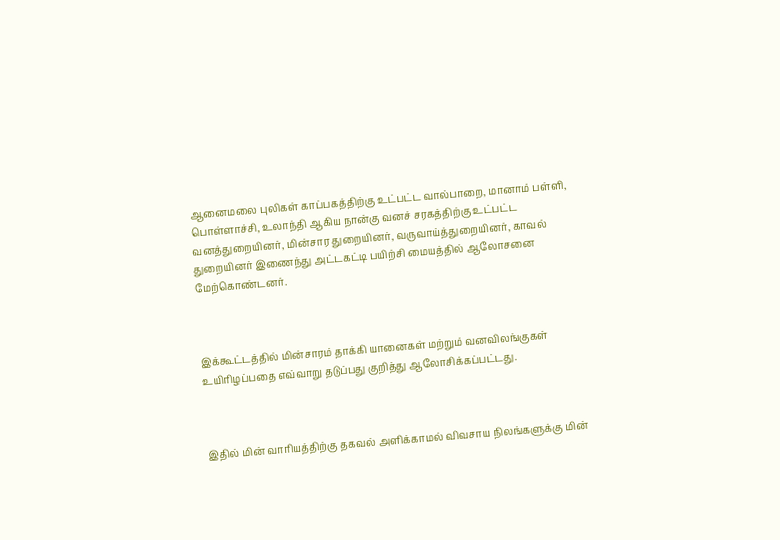ஆனைமலை புலிகள் காப்பகத்திற்கு உட்பட்ட வால்பாறை, மானாம் பள்ளி, பொள்ளாச்சி, உலாந்தி ஆகிய நான்கு வனச் சரகத்திற்கு உட்பட்ட வனத்துறையினர், மின்சார துறையினர், வருவாய்த்துறையினர், காவல் துறையினர் இணைந்து அட்டகட்டி பயிற்சி மையத்தில் ஆலோசனை மேற்கொண்டனர்.



இக்கூட்டத்தில் மின்சாரம் தாக்கி யானைகள் மற்றும் வனவிலங்குகள் உயிரிழப்பதை எவ்வாறு தடுப்பது குறித்து ஆலோசிக்கப்பட்டது.



இதில் மின் வாரியத்திற்கு தகவல் அளிக்காமல் விவசாய நிலங்களுக்கு மின்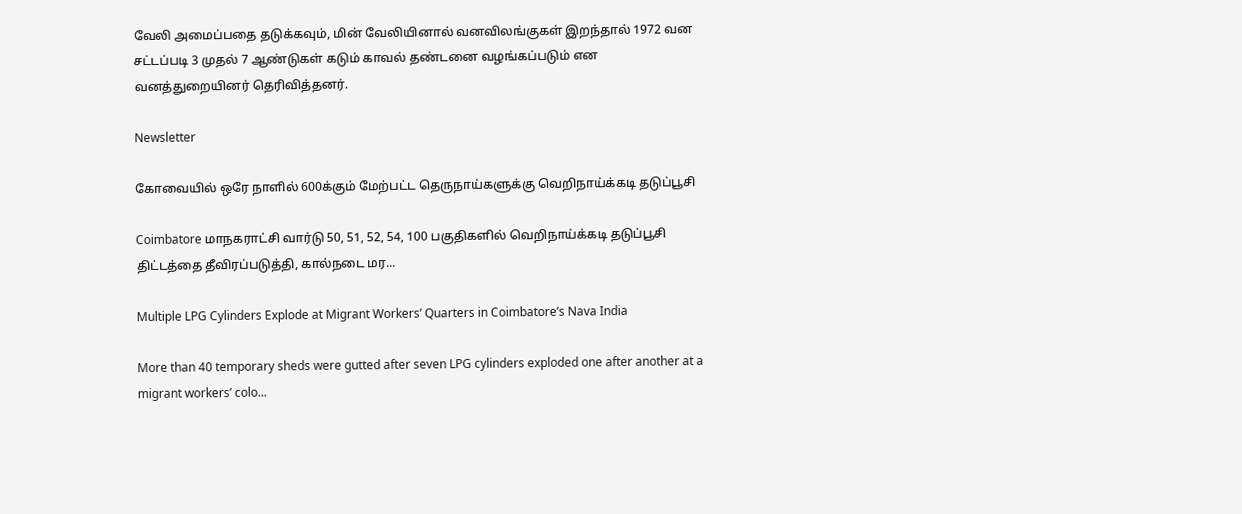வேலி அமைப்பதை தடுக்கவும், மின் வேலியினால் வனவிலங்குகள் இறந்தால் 1972 வன சட்டப்படி 3 முதல் 7 ஆண்டுகள் கடும் காவல் தண்டனை வழங்கப்படும் என வனத்துறையினர் தெரிவித்தனர்.

Newsletter

கோவையில் ஒரே நாளில் 600க்கும் மேற்பட்ட தெருநாய்களுக்கு வெறிநாய்க்கடி தடுப்பூசி

Coimbatore மாநகராட்சி வார்டு 50, 51, 52, 54, 100 பகுதிகளில் வெறிநாய்க்கடி தடுப்பூசி திட்டத்தை தீவிரப்படுத்தி, கால்நடை மர...

Multiple LPG Cylinders Explode at Migrant Workers’ Quarters in Coimbatore’s Nava India

More than 40 temporary sheds were gutted after seven LPG cylinders exploded one after another at a migrant workers’ colo...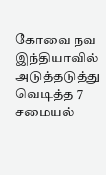கோவை நவ இந்தியாவில் அடுத்தடுத்து வெடித்த 7 சமையல்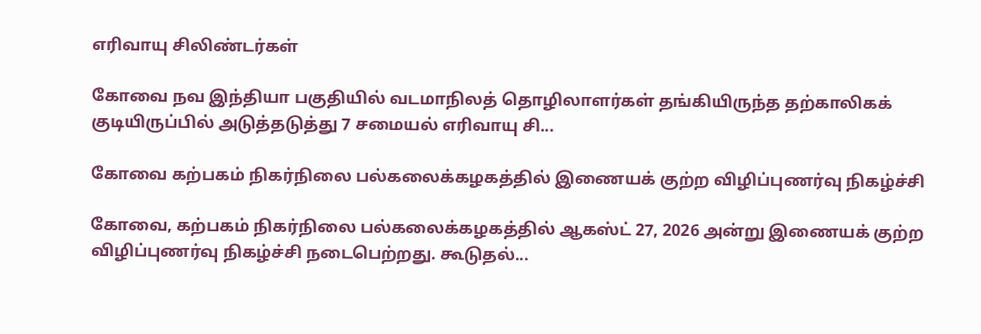எரிவாயு சிலிண்டர்கள்

கோவை நவ இந்தியா பகுதியில் வடமாநிலத் தொழிலாளர்கள் தங்கியிருந்த தற்காலிகக் குடியிருப்பில் அடுத்தடுத்து 7 சமையல் எரிவாயு சி...

கோவை கற்பகம் நிகர்நிலை பல்கலைக்கழகத்தில் இணையக் குற்ற விழிப்புணர்வு நிகழ்ச்சி

கோவை, கற்பகம் நிகர்நிலை பல்கலைக்கழகத்தில் ஆகஸ்ட் 27, 2026 அன்று இணையக் குற்ற விழிப்புணர்வு நிகழ்ச்சி நடைபெற்றது. கூடுதல்...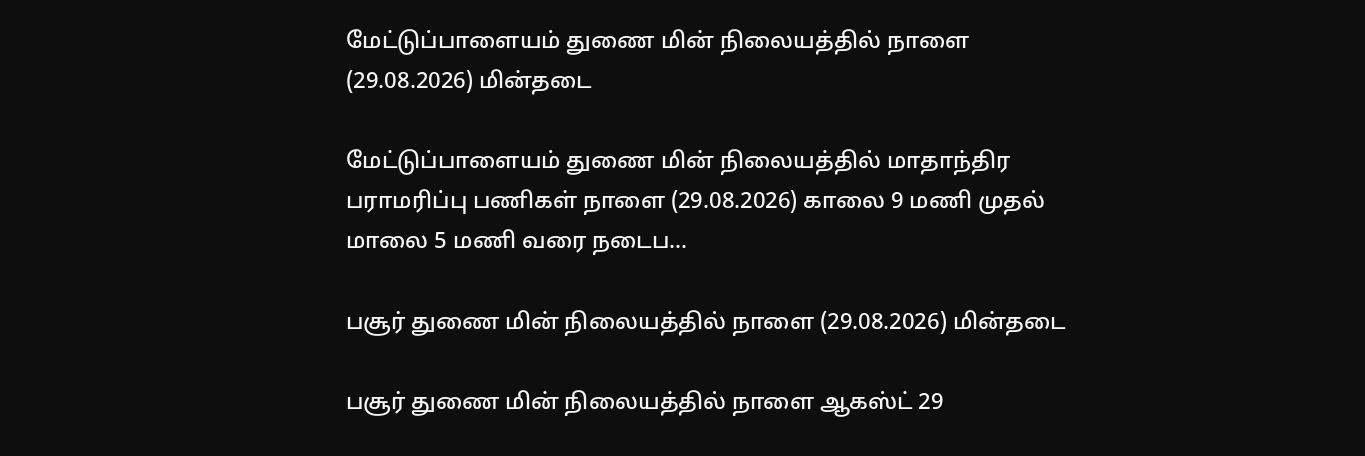மேட்டுப்பாளையம் துணை மின் நிலையத்தில் நாளை (29.08.2026) மின்தடை

மேட்டுப்பாளையம் துணை மின் நிலையத்தில் மாதாந்திர பராமரிப்பு பணிகள் நாளை (29.08.2026) காலை 9 மணி முதல் மாலை 5 மணி வரை நடைப...

பசூர் துணை மின் நிலையத்தில் நாளை (29.08.2026) மின்தடை

பசூர் துணை மின் நிலையத்தில் நாளை ஆகஸ்ட் 29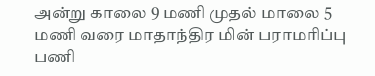அன்று காலை 9 மணி முதல் மாலை 5 மணி வரை மாதாந்திர மின் பராமரிப்பு பணி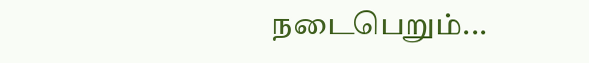நடைபெறும்...